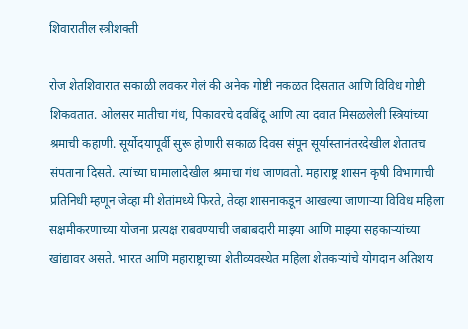शिवारातील स्त्रीशक्ती

रोज शेतशिवारात सकाळी लवकर गेलं की अनेक गोष्टी नकळत दिसतात आणि विविध गोष्टी शिकवतात. ओलसर मातीचा गंध, पिकावरचे दवबिंदू आणि त्या दवात मिसळलेली स्त्रियांच्या श्रमाची कहाणी. सूर्योदयापूर्वी सुरू होणारी सकाळ दिवस संपून सूर्यास्तानंतरदेखील शेतातच संपताना दिसते. त्यांच्या घामालादेखील श्रमाचा गंध जाणवतो. महाराष्ट्र शासन कृषी विभागाची प्रतिनिधी म्हणून जेव्हा मी शेतांमध्ये फिरते, तेव्हा शासनाकडून आखल्या जाणार्‍या विविध महिला सक्षमीकरणाच्या योजना प्रत्यक्ष राबवण्याची जबाबदारी माझ्या आणि माझ्या सहकार्‍यांच्या खांद्यावर असते. भारत आणि महाराष्ट्राच्या शेतीव्यवस्थेत महिला शेतकर्‍यांचे योगदान अतिशय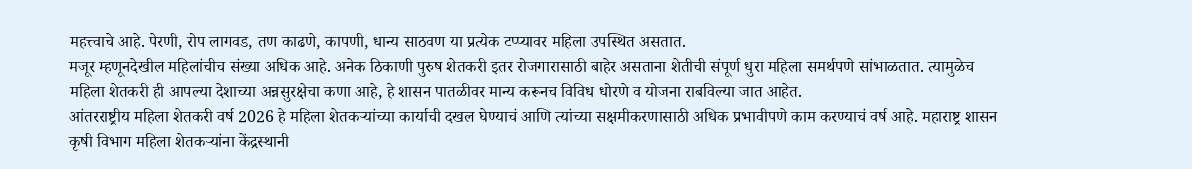महत्त्वाचे आहे. पेरणी, रोप लागवड, तण काढणे, कापणी, धान्य साठवण या प्रत्येक टप्प्यावर महिला उपस्थित असतात.
मजूर म्हणूनदेखील महिलांचीच संख्या अधिक आहे. अनेक ठिकाणी पुरुष शेतकरी इतर रोजगारासाठी बाहेर असताना शेतीची संपूर्ण धुरा महिला समर्थपणे सांभाळतात. त्यामुळेच महिला शेतकरी ही आपल्या देशाच्या अन्नसुरक्षेचा कणा आहे, हे शासन पातळीवर मान्य करूनच विविध धोरणे व योजना राबविल्या जात आहेत.
आंतरराष्ट्रीय महिला शेतकरी वर्ष 2026 हे महिला शेतकर्‍यांच्या कार्याची दखल घेण्याचं आणि त्यांच्या सक्षमीकरणासाठी अधिक प्रभावीपणे काम करण्याचं वर्ष आहे. महाराष्ट्र शासन कृषी विभाग महिला शेतकर्‍यांना केंद्रस्थानी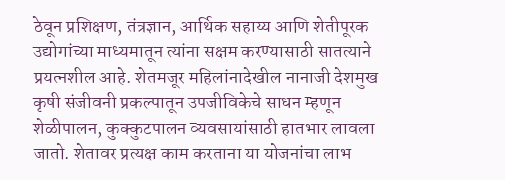ठेवून प्रशिक्षण, तंत्रज्ञान, आर्थिक सहाय्य आणि शेतीपूरक उद्योगांच्या माध्यमातून त्यांना सक्षम करण्यासाठी सातत्याने प्रयत्नशील आहे. शेतमजूर महिलांनादेखील नानाजी देशमुख कृषी संजीवनी प्रकल्पातून उपजीविकेचे साधन म्हणून शेळीपालन, कुक्कुटपालन व्यवसायांसाठी हातभार लावला जातो. शेतावर प्रत्यक्ष काम करताना या योजनांचा लाभ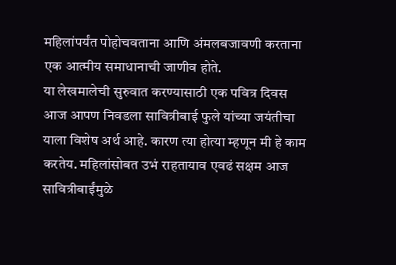महिलांपर्यंत पोहोचवताना आणि अंमलबजावणी करताना एक आत्मीय समाधानाची जाणीव होते.
या लेखमालेची सुरुवात करण्यासाठी एक पवित्र दिवस आज आपण निवडला सावित्रीबाई फुले यांच्या जयंतीचा याला विशेष अर्थ आहे. कारण त्या होत्या म्हणून मी हे काम करतेय. महिलांसोबत उभं राहतायाव एवढं सक्षम आज सावित्रीबाईंमुळे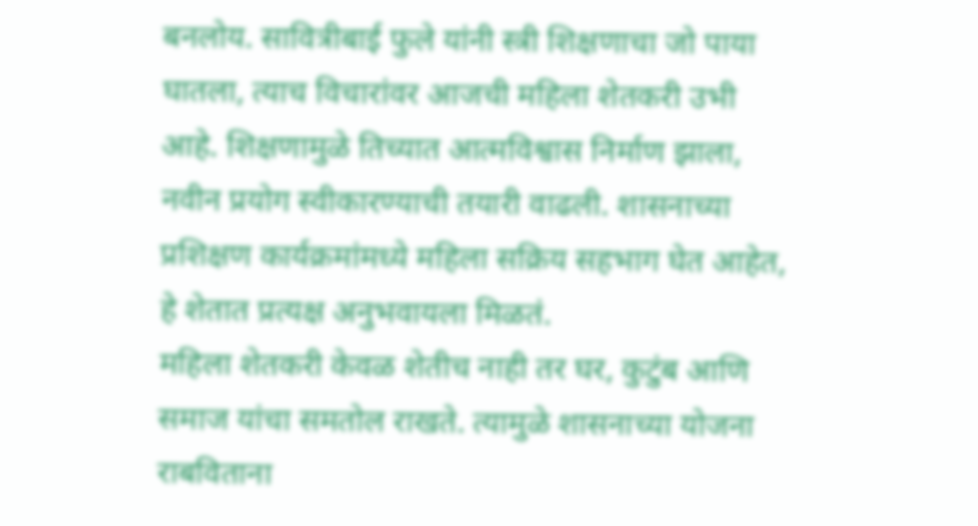बनलोय. सावित्रीबाई फुले यांनी स्त्री शिक्षणाचा जो पाया घातला, त्याच विचारांवर आजची महिला शेतकरी उभी आहे. शिक्षणामुळे तिच्यात आत्मविश्वास निर्माण झाला, नवीन प्रयोग स्वीकारण्याची तयारी वाढली. शासनाच्या प्रशिक्षण कार्यक्रमांमध्ये महिला सक्रिय सहभाग घेत आहेत, हे शेतात प्रत्यक्ष अनुभवायला मिळतं.
महिला शेतकरी केवळ शेतीच नाही तर घर, कुटुंब आणि समाज यांचा समतोल राखते. त्यामुळे शासनाच्या योजना राबविताना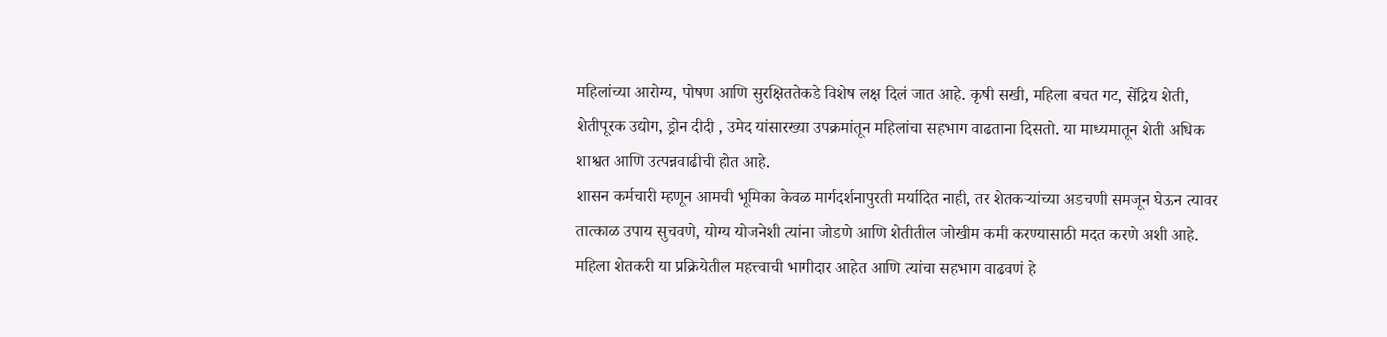महिलांच्या आरोग्य, पोषण आणि सुरक्षिततेकडे विशेष लक्ष दिलं जात आहे. कृषी सखी, महिला बचत गट, सेंद्रिय शेती, शेतीपूरक उद्योग, ड्रोन दीदी , उमेद यांसारख्या उपक्रमांतून महिलांचा सहभाग वाढताना दिसतो. या माध्यमातून शेती अधिक शाश्वत आणि उत्पन्नवाढीची होत आहे.
शासन कर्मचारी म्हणून आमची भूमिका केवळ मार्गदर्शनापुरती मर्यादित नाही, तर शेतकर्‍यांच्या अडचणी समजून घेऊन त्यावर तात्काळ उपाय सुचवणे, योग्य योजनेशी त्यांना जोडणे आणि शेतीतील जोखीम कमी करण्यासाठी मदत करणे अशी आहे. महिला शेतकरी या प्रक्रियेतील महत्त्वाची भागीदार आहेत आणि त्यांचा सहभाग वाढवणं हे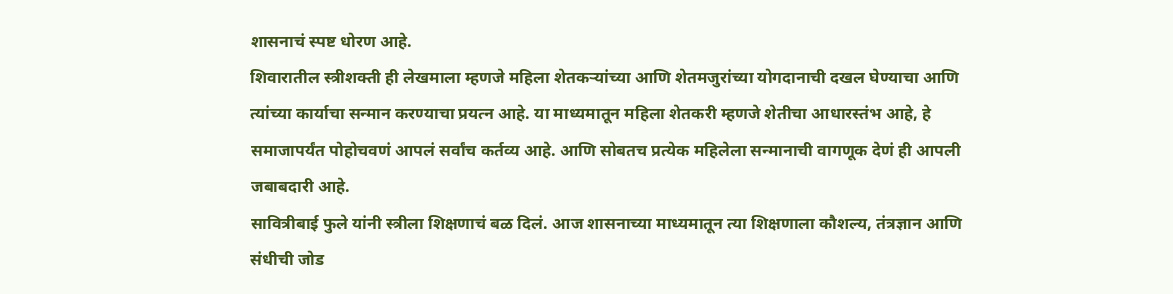शासनाचं स्पष्ट धोरण आहे.
शिवारातील स्त्रीशक्ती ही लेखमाला म्हणजे महिला शेतकर्‍यांच्या आणि शेतमजुरांच्या योगदानाची दखल घेण्याचा आणि त्यांच्या कार्याचा सन्मान करण्याचा प्रयत्न आहे. या माध्यमातून महिला शेतकरी म्हणजे शेतीचा आधारस्तंभ आहे, हे समाजापर्यंत पोहोचवणं आपलं सर्वांच कर्तव्य आहे. आणि सोबतच प्रत्येक महिलेला सन्मानाची वागणूक देणं ही आपली जबाबदारी आहे.
सावित्रीबाई फुले यांनी स्त्रीला शिक्षणाचं बळ दिलं. आज शासनाच्या माध्यमातून त्या शिक्षणाला कौशल्य, तंत्रज्ञान आणि संधीची जोड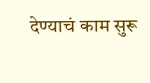देण्याचं काम सुरू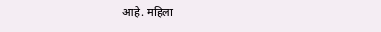आहे. महिला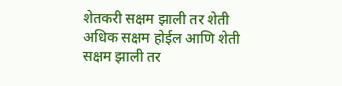शेतकरी सक्षम झाली तर शेती अधिक सक्षम होईल आणि शेती सक्षम झाली तर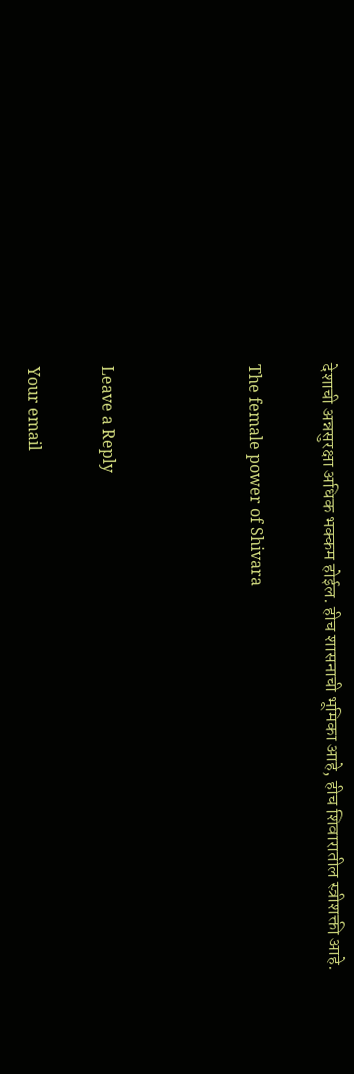देशाची अन्नसुरक्षा अधिक भक्कम होईल. हीच शासनाची भूमिका आहे, हीच शिवारातील स्त्रीशक्ती आहे.

The female power of Shivara



Leave a Reply

Your email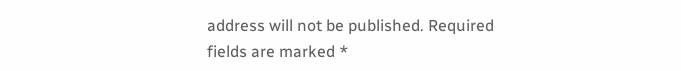address will not be published. Required fields are marked *